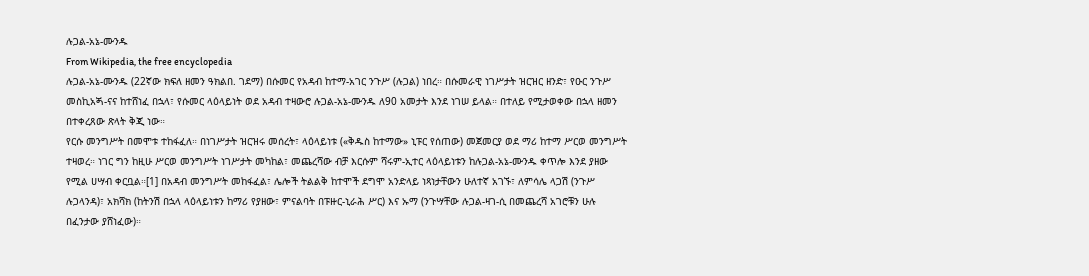ሉጋል-አኔ-ሙንዱ
From Wikipedia, the free encyclopedia
ሉጋል-አኔ-ሙንዱ (22ኛው ክፍለ ዘመን ዓክልበ. ገደማ) በሱመር የአዳብ ከተማ-አገር ንጉሥ (ሉጋል) ነበረ። በሱመራዊ ነገሥታት ዝርዝር ዘንድ፣ የዑር ንጉሥ መስኪአጝ-ናና ከተሸነፈ በኋላ፣ የሱመር ላዕላይነት ወደ አዳብ ተዛውሮ ሉጋል-አኔ-ሙንዱ ለ90 አመታት እንደ ነገሠ ይላል። በተለይ የሚታወቀው በኋላ ዘመን በተቀረጸው ጽላት ቅጂ ነው።
የርሱ መንግሥት በመሞቱ ተከፋፈለ። በነገሥታት ዝርዝሩ መሰረት፣ ላዕላይነቱ («ቅዱስ ከተማው» ኒፑር የሰጠው) መጀመርያ ወደ ማሪ ከተማ ሥርወ መንግሥት ተዛወረ። ነገር ግን ከዚሁ ሥርወ መንግሥት ነገሥታት መካከል፣ መጨረሻው ብቻ እርሱም ሻሩም-ኢተር ላዕላይነቱን ከሉጋል-አኔ-ሙንዱ ቀጥሎ እንደ ያዘው የሚል ሀሣብ ቀርቧል።[1] በአዳብ መንግሥት መከፋፈል፣ ሌሎች ትልልቅ ከተሞች ደግሞ አንድላይ ነጻነታቸውን ሁለተኛ አገኙ፣ ለምሳሌ ላጋሽ (ንጉሥ ሉጋላንዳ)፣ አክሻክ (ከትንሽ በኋላ ላዕላይነቱን ከማሪ የያዘው፣ ምናልባት በፑዙር-ኒራሕ ሥር) እና ኡማ (ንጉሣቸው ሉጋል-ዛገ-ሲ በመጨረሻ አገሮቹን ሁሉ በፈንታው ያሸነፈው)።